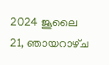2024 ജൂലൈ 21, ഞായറാഴ്‌ച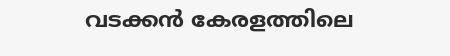വടക്കൻ കേരളത്തിലെ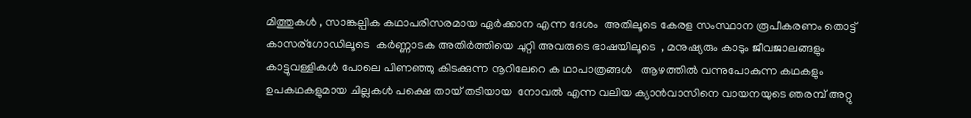മിത്തുകൾ , സാങ്കല്പിക കഥാപരിസരമായ ഏർക്കാന എന്ന ദേശം  അതിലൂടെ കേരള സംസ്ഥാന രൂപീകരണം തൊട്ട്    കാസര്ഗോഡിലൂടെ  കർണ്ണാടക അതിർത്തിയെ ചുറ്റി അവരുടെ ഭാഷയിലൂടെ  , മനുഷ്യരും കാടും ജീവജാലങ്ങളും  കാട്ടുവള്ളികൾ പോലെ പിണഞ്ഞു കിടക്കുന്ന നൂറിലേറെ ക ഥാപാത്രങ്ങൾ   ആഴത്തിൽ വന്നുപോകുന്ന കഥകളും ഉപകഥകളുമായ ചില്ലകൾ പക്ഷെ തായ് തടിയായ  നോവൽ എന്ന വലിയ ക്യാൻവാസിനെ വായനയുടെ ഞരമ്പ് അറ്റു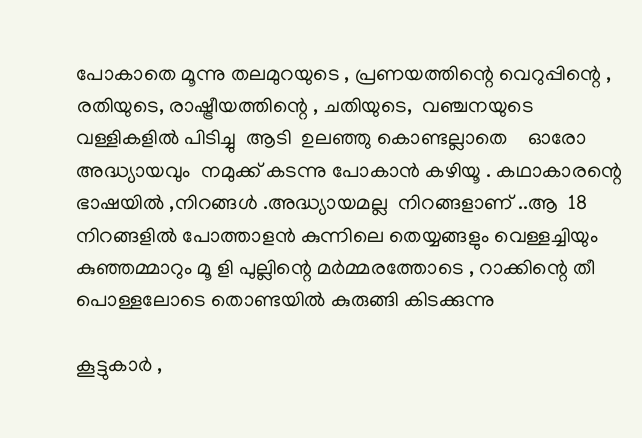പോകാതെ മൂന്നു തലമുറയുടെ , പ്രണയത്തിന്റെ വെറുപ്പിന്റെ , രതിയുടെ, രാഷ്ട്രീയത്തിന്റെ , ചതിയുടെ,  വഞ്ചനയുടെ വള്ളികളിൽ പിടിച്ചു  ആടി  ഉലഞ്ഞു കൊണ്ടല്ലാതെ    ഓരോ അദ്ധ്യായവും  നമുക്ക് കടന്നു പോകാൻ കഴിയൂ . കഥാകാരന്റെ ഭാഷയിൽ ,നിറങ്ങൾ .അദ്ധ്യായമല്ല  നിറങ്ങളാണ് ..ആ  18   നിറങ്ങളിൽ പോത്താളൻ കുന്നിലെ തെയ്യങ്ങളും വെള്ളച്ചിയും കുഞ്ഞമ്മാറും മൂ ളി പുല്ലിന്റെ മർമ്മരത്തോടെ , റാക്കിന്റെ തീ പൊള്ളലോടെ തൊണ്ടയിൽ കുരുങ്ങി കിടക്കുന്നു

കൂട്ടുകാർ ,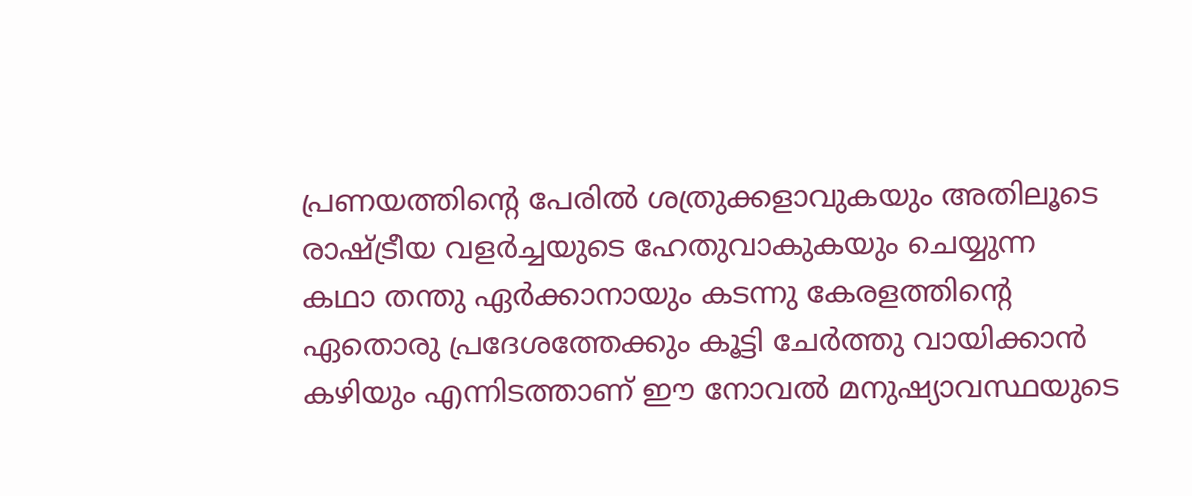പ്രണയത്തിന്റെ പേരിൽ ശത്രുക്കളാവുകയും അതിലൂടെ രാഷ്ട്രീയ വളർച്ചയുടെ ഹേതുവാകുകയും ചെയ്യുന്ന കഥാ തന്തു ഏർക്കാനായും കടന്നു കേരളത്തിന്റെ ഏതൊരു പ്രദേശത്തേക്കും കൂട്ടി ചേർത്തു വായിക്കാൻ കഴിയും എന്നിടത്താണ് ഈ നോവൽ മനുഷ്യാവസ്ഥയുടെ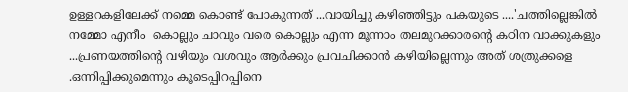ഉള്ളറകളിലേക്ക് നമ്മെ കൊണ്ട് പോകുന്നത് ...വായിച്ചു കഴിഞ്ഞിട്ടും പകയുടെ ....'ചത്തില്ലെങ്കിൽ നമ്മോ എനീം  കൊല്ലും ചാവും വരെ കൊല്ലും എന്ന മൂന്നാം തലമുറക്കാരന്റെ കഠിന വാക്കുകളും ...പ്രണയത്തിന്റെ വഴിയും വശവും ആർക്കും പ്രവചിക്കാൻ കഴിയില്ലെന്നും അത് ശത്രുക്കളെ .ഒന്നിപ്പിക്കുമെന്നും കൂടെപ്പിറപ്പിനെ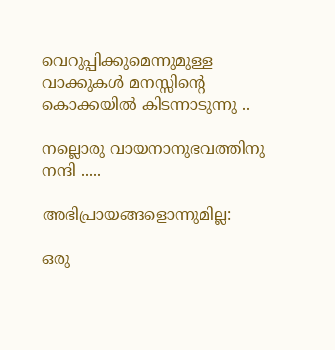വെറുപ്പിക്കുമെന്നുമുള്ള വാക്കുകൾ മനസ്സിന്റെ കൊക്കയിൽ കിടന്നാടുന്നു ..

നല്ലൊരു വായനാനുഭവത്തിനു നന്ദി .....

അഭിപ്രായങ്ങളൊന്നുമില്ല:

ഒരു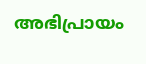അഭിപ്രായം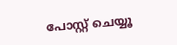പോസ്റ്റ് ചെയ്യൂ